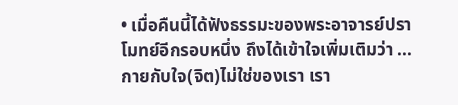• เมื่อคืนนี้ได้ฟังธรรมะของพระอาจารย์ปราโมทย์อีกรอบหนึ่ง ถึงได้เข้าใจเพิ่มเติมว่า ... กายกับใจ(จิต)ไม่ใช่ของเรา เรา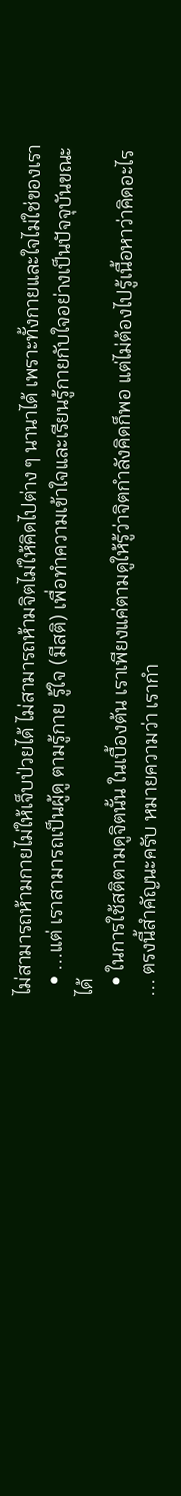ไม่สามารถห้ามกายไม่ให้เจ็บป่วยได้ ไม่สามารถห้ามจิตไม่ให้คิดไปต่าง ๆ นานาได้ เพราะทั้งกายและใจไม่ใช่ของเรา
  • ...แต่ เราสามารถเป็นผู้ดู ตามรู้กาย รู้ใจ (มีสติ) เพื่อทำความเข้าใจและเรียนรู้กายกับใจอย่างเป็นปัจจุบันขณะได้
  • ในการใช้สติตามดูจิตนั้น ในเบื้องต้น เราเพียงแค่ตามดูให้รู้ว่าจิตกำลังคิดก็พอ แต่ไม่ต้องไปรู้เนื้อหาว่าคิดอะไร ... ตรงนี้สำคัญนะครับ หมายความว่า เรากำ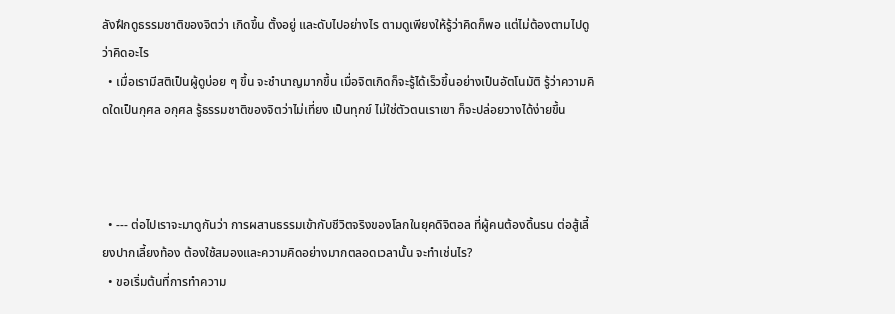ลังฝึกดูธรรมชาติของจิตว่า เกิดขึ้น ตั้งอยู่ และดับไปอย่างไร ตามดูเพียงให้รู้ว่าคิดก็พอ แต่ไม่ต้องตามไปดูว่าคิดอะไร
  • เมื่อเรามีสติเป็นผู้ดูบ่อย ๆ ขึ้น จะชำนาญมากขึ้น เมื่อจิตเกิดก็จะรู้ได้เร็วขึ้นอย่างเป็นอัตโนมัติ รู้ว่าความคิดใดเป็นกุศล อกุศล รู้ธรรมชาติของจิตว่าไม่เที่ยง เป็นทุกข์ ไม่ใช่ตัวตนเราเขา ก็จะปล่อยวางได้ง่ายขึ้น



  • --- ต่อไปเราจะมาดูกันว่า การผสานธรรมเข้ากับชีวิตจริงของโลกในยุคดิจิตอล ที่ผู้คนต้องดิ้นรน ต่อสู้เลี้ยงปากเลี้ยงท้อง ต้องใช้สมองและความคิดอย่างมากตลอดเวลานั้น จะทำเช่นไร?
  • ขอเริ่มต้นที่การทำความ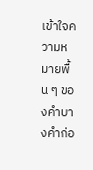เข้าใจความหมายพื้น ๆ ของคำบางคำก่อ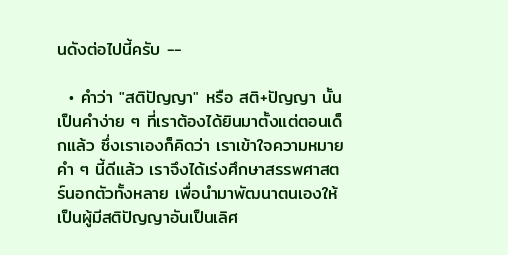นดังต่อไปนี้ครับ --

  • คำว่า "สติปัญญา" หรือ สติ+ปัญญา นั้น เป็นคำง่าย ๆ ที่เราต้องได้ยินมาตั้งแต่ตอนเด็กแล้ว ซึ่งเราเองก็คิดว่า เราเข้าใจความหมายคำ ๆ นี้ดีแล้ว เราจึงได้เร่งศึกษาสรรพศาสตร์นอกตัวทั้งหลาย เพื่อนำมาพัฒนาตนเองให้เป็นผู้มีสติปัญญาอันเป็นเลิศ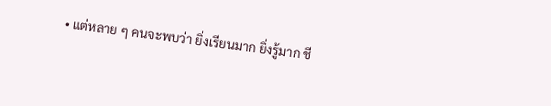• แต่หลาย ๆ คนจะพบว่า ยิ่งเรียนมาก ยิ่งรู้มาก ชี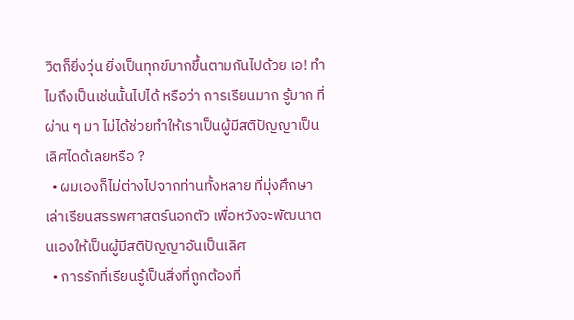วิตก็ยิ่งวุ่น ยิ่งเป็นทุกข์มากขึ้นตามกันไปด้วย เอ! ทำไมถึงเป็นเช่นนั้นไปได้ หรือว่า การเรียนมาก รู้มาก ที่ผ่าน ๆ มา ไม่ได้ช่วยทำให้เราเป็นผู้มีสติปัญญาเป็นเลิศไดด้เลยหรือ ?
  • ผมเองก็ไม่ต่างไปจากท่านทั้งหลาย ที่มุ่งศึกษาเล่าเรียนสรรพศาสตร์นอกตัว เพื่อหวังจะพัฒนาตนเองให้เป็นผู้มีสติปัญญาอันเป็นเลิศ
  • การรักที่เรียนรู้เป็นสิ่งที่ถูกต้องที่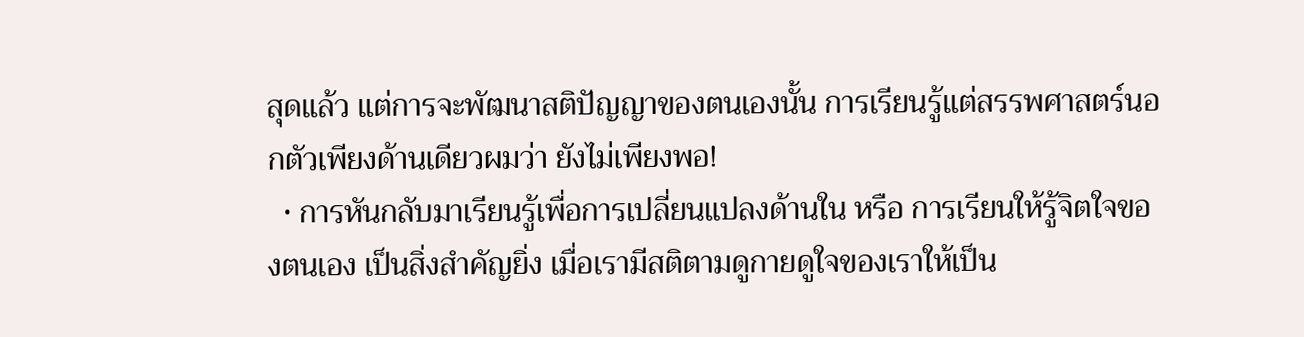สุดแล้ว แต่การจะพัฒนาสติปัญญาของตนเองนั้น การเรียนรู้แต่สรรพศาสตร์นอกตัวเพียงด้านเดียวผมว่า ยังไม่เพียงพอ!
  • การหันกลับมาเรียนรู้เพื่อการเปลี่ยนแปลงด้านใน หรือ การเรียนให้รู้จิตใจของตนเอง เป็นสิ่งสำคัญยิ่ง เมื่อเรามีสติตามดูกายดูใจของเราให้เป็น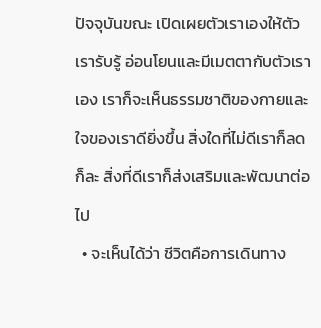ปัจจุบันขณะ เปิดเผยตัวเราเองให้ตัวเรารับรู้ อ่อนโยนและมีเมตตากับตัวเราเอง เราก็จะเห็นธรรมชาติของกายและใจของเราดียิ่งขึ้น สิ่งใดที่ไม่ดีเราก็ลดก็ละ สิ่งที่ดีเราก็ส่งเสริมและพัฒนาต่อไป
  • จะเห็นได้ว่า ชีวิตคือการเดินทาง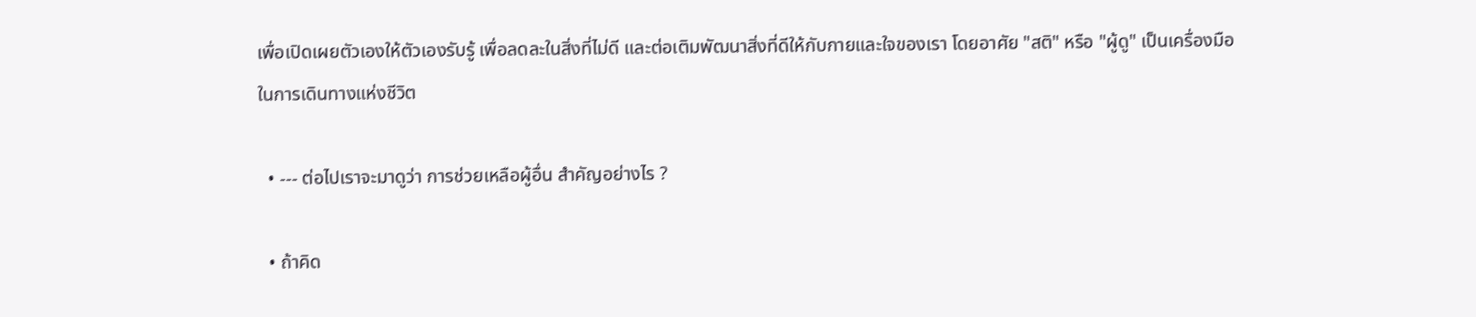เพื่อเปิดเผยตัวเองให้ตัวเองรับรู้ เพื่อลดละในสิ่งที่ไม่ดี และต่อเติมพัฒนาสิ่งที่ดีให้กับกายและใจของเรา โดยอาศัย "สติ" หรือ "ผู้ดู" เป็นเครื่องมือในการเดินทางแห่งชีวิต

  • --- ต่อไปเราจะมาดูว่า การช่วยเหลือผู้อื่น สำคัญอย่างไร ?

  • ถ้าคิด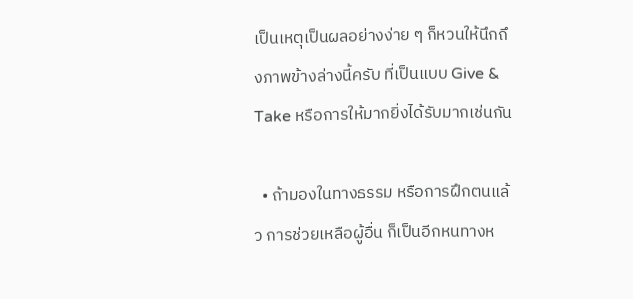เป็นเหตุเป็นผลอย่างง่าย ๆ ก็หวนให้นึกถึงภาพข้างล่างนี้ครับ ที่เป็นแบบ Give & Take หรือการให้มากยิ่งได้รับมากเช่นกัน

  • ถ้ามองในทางธรรม หรือการฝึกตนแล้ว การช่วยเหลือผู้อื่น ก็เป็นอีกหนทางห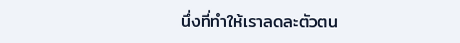นึ่งที่ทำให้เราลดละตัวตน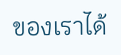ของเราได้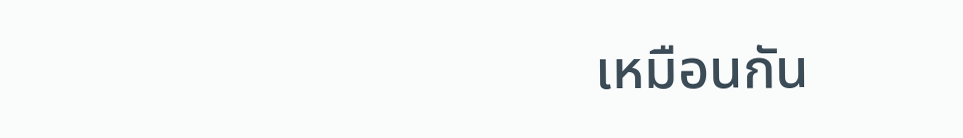เหมือนกัน